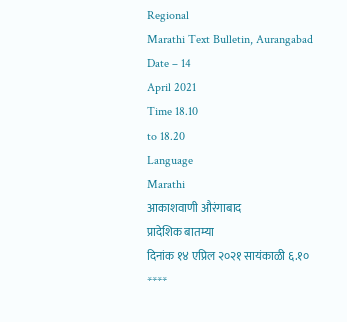Regional
Marathi Text Bulletin, Aurangabad
Date – 14
April 2021
Time 18.10
to 18.20
Language
Marathi
आकाशवाणी औरंगाबाद
प्रादेशिक बातम्या
दिनांक १४ एप्रिल २०२१ सायंकाळी ६.१०
****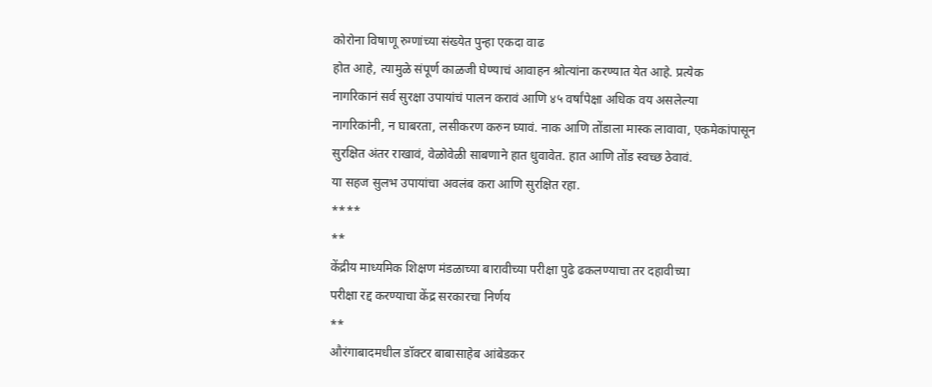कोरोना विषाणू रुग्णांच्या संख्येत पुन्हा एकदा वाढ
होत आहे, त्यामुळे संपूर्ण काळजी घेण्याचं आवाहन श्रोत्यांना करण्यात येत आहे. प्रत्येक
नागरिकानं सर्व सुरक्षा उपायांचं पालन करावं आणि ४५ वर्षांपेक्षा अधिक वय असलेल्या
नागरिकांनी, न घाबरता, लसीकरण करुन घ्यावं. नाक आणि तोंडाला मास्क लावावा, एकमेकांपासून
सुरक्षित अंतर राखावं, वेळोवेळी साबणाने हात धुवावेत. हात आणि तोंड स्वच्छ ठेवावं.
या सहज सुलभ उपायांचा अवलंब करा आणि सुरक्षित रहा.
****
**
केंद्रीय माध्यमिक शिक्षण मंडळाच्या बारावीच्या परीक्षा पुढे ढकलण्याचा तर दहावीच्या
परीक्षा रद्द करण्याचा केंद्र सरकारचा निर्णय
**
औरंगाबादमधील डॉक्टर बाबासाहेब आंबेडकर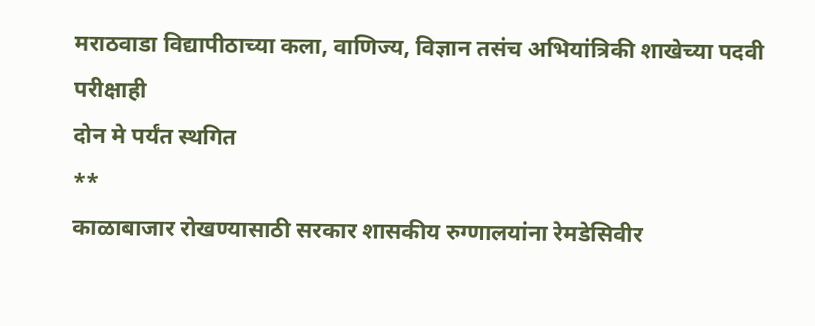मराठवाडा विद्यापीठाच्या कला, वाणिज्य, विज्ञान तसंच अभियांत्रिकी शाखेच्या पदवी परीक्षाही
दोन मे पर्यंत स्थगित
**
काळाबाजार रोखण्यासाठी सरकार शासकीय रुग्णालयांना रेमडेसिवीर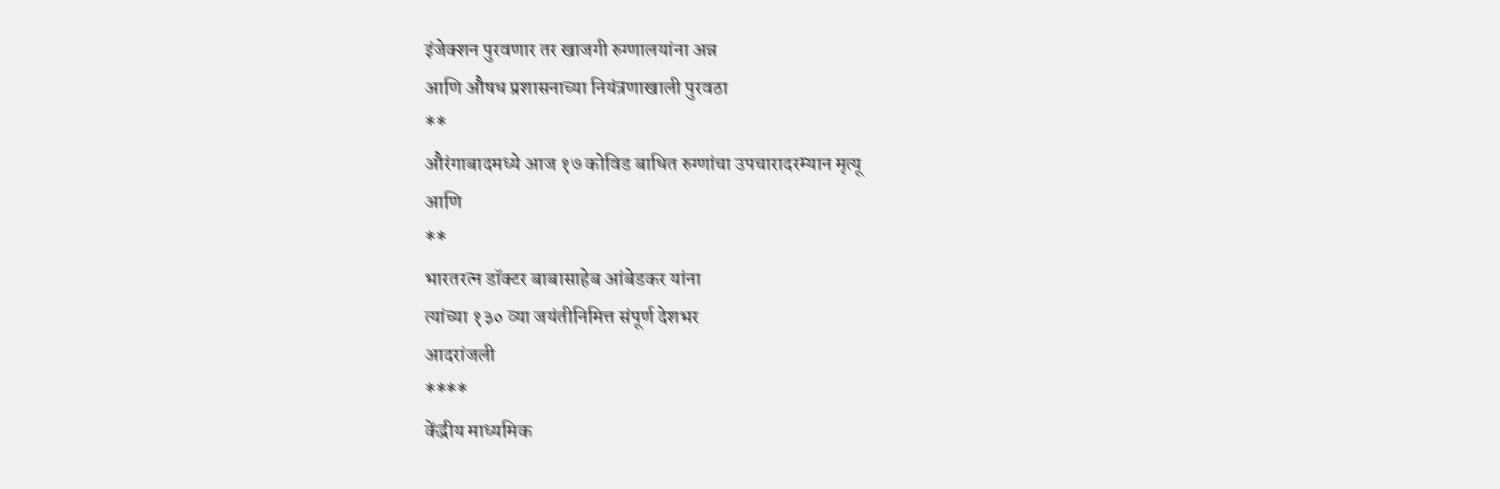इंजेक्शन पुरवणार तर खाजगी रुग्णालयांना अन्न
आणि औषध प्रशासनाच्या नियंत्रणाखाली पुरवठा
**
औरंगाबादमध्ये आज १७ कोविड बाधित रुग्णांचा उपचारादरम्यान मृत्यू
आणि
**
भारतरत्न डॉक्टर बाबासाहेब आंबेडकर यांना
त्यांच्या १३० व्या जयंतीनिमित्त संपूर्ण देशभर
आदरांजली
****
केंद्रीय माध्यमिक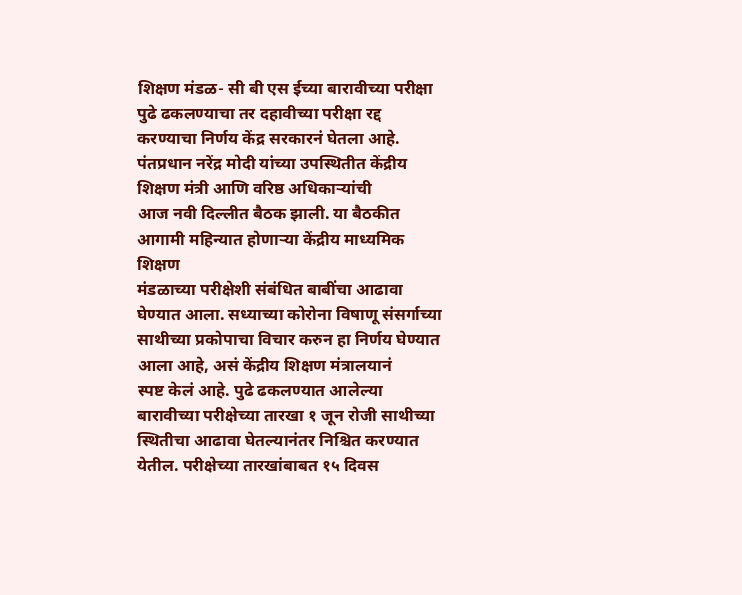शिक्षण मंडळ- सी बी एस ईच्या बारावीच्या परीक्षा
पुढे ढकलण्याचा तर दहावीच्या परीक्षा रद्द करण्याचा निर्णय केंद्र सरकारनं घेतला आहे.
पंतप्रधान नरेंद्र मोदी यांच्या उपस्थितीत केंद्रीय शिक्षण मंत्री आणि वरिष्ठ अधिकाऱ्यांची
आज नवी दिल्लीत बैठक झाली. या बैठकीत आगामी महिन्यात होणाऱ्या केंद्रीय माध्यमिक शिक्षण
मंडळाच्या परीक्षेशी संबंधित बाबींचा आढावा घेण्यात आला. सध्याच्या कोरोना विषाणू संसर्गाच्या
साथीच्या प्रकोपाचा विचार करुन हा निर्णय घेण्यात आला आहे, असं केंद्रीय शिक्षण मंत्रालयानं
स्पष्ट केलं आहे. पुढे ढकलण्यात आलेल्या बारावीच्या परीक्षेच्या तारखा १ जून रोजी साथीच्या
स्थितीचा आढावा घेतल्यानंतर निश्चित करण्यात येतील. परीक्षेच्या तारखांबाबत १५ दिवस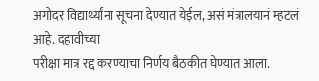अगोदर विद्यार्थ्यांना सूचना देण्यात येईल, असं मंत्रालयानं म्हटलं आहे. दहावीच्या
परीक्षा मात्र रद्द करण्याचा निर्णय बैठकीत घेण्यात आला.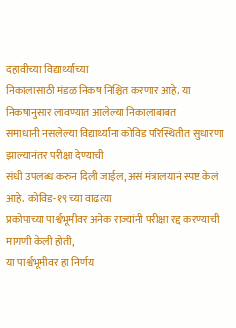दहावीच्या विद्यार्थ्यांच्या
निकालासाठी मंडळ निकष निश्चित करणार आहे. या निकषानुसार लावण्यात आलेल्या निकालाबाबत
समाधानी नसलेल्या विद्यार्थ्यांना कोविड परिस्थितीत सुधारणा झाल्यानंतर परीक्षा देण्याची
संधी उपलब्ध करुन दिली जाईल, असं मंत्रालयानं स्पष्ट केलं आहे. कोविड-१९ च्या वाढत्या
प्रकोपाच्या पार्श्वभूमीवर अनेक राज्यांनी परीक्षा रद्द करण्याची मागणी केली होती,
या पार्श्वभूमीवर हा निर्णय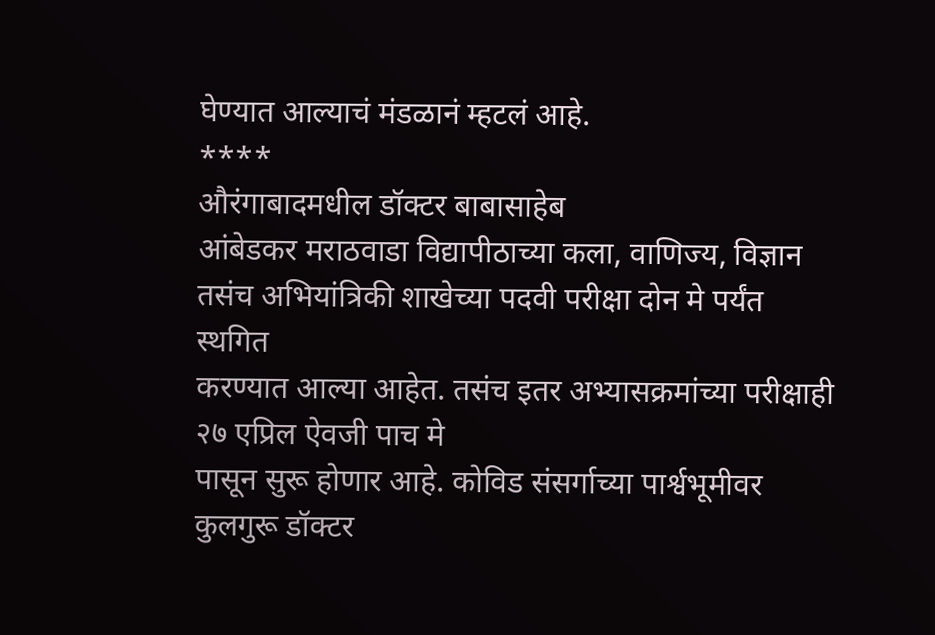घेण्यात आल्याचं मंडळानं म्हटलं आहे.
****
औरंगाबादमधील डॉक्टर बाबासाहेब
आंबेडकर मराठवाडा विद्यापीठाच्या कला, वाणिज्य, विज्ञान तसंच अभियांत्रिकी शाखेच्या पदवी परीक्षा दोन मे पर्यंत स्थगित
करण्यात आल्या आहेत. तसंच इतर अभ्यासक्रमांच्या परीक्षाही २७ एप्रिल ऐवजी पाच मे
पासून सुरू होणार आहे. कोविड संसर्गाच्या पार्श्वभूमीवर
कुलगुरू डॉक्टर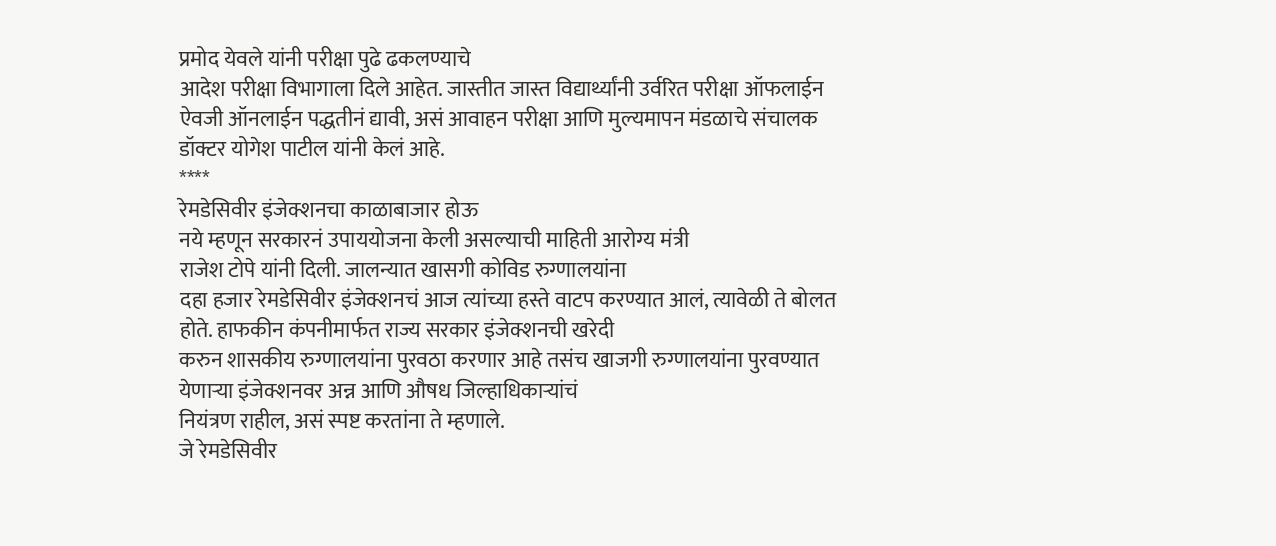प्रमोद येवले यांनी परीक्षा पुढे ढकलण्याचे
आदेश परीक्षा विभागाला दिले आहेत. जास्तीत जास्त विद्यार्थ्यांनी उर्वरित परीक्षा ऑफलाईन ऐवजी ऑनलाईन पद्धतीनं द्यावी, असं आवाहन परीक्षा आणि मुल्यमापन मंडळाचे संचालक डॉक्टर योगेश पाटील यांनी केलं आहे.
****
रेमडेसिवीर इंजेक्शनचा काळाबाजार होऊ
नये म्हणून सरकारनं उपाययोजना केली असल्याची माहिती आरोग्य मंत्री
राजेश टोपे यांनी दिली. जालन्यात खासगी कोविड रुग्णालयांना
दहा हजार रेमडेसिवीर इंजेक्शनचं आज त्यांच्या हस्ते वाटप करण्यात आलं, त्यावेळी ते बोलत होते. हाफकीन कंपनीमार्फत राज्य सरकार इंजेक्शनची खरेदी
करुन शासकीय रुग्णालयांना पुरवठा करणार आहे तसंच खाजगी रुग्णालयांना पुरवण्यात
येणाऱ्या इंजेक्शनवर अन्न आणि औषध जिल्हाधिकाऱ्यांचं
नियंत्रण राहील, असं स्पष्ट करतांना ते म्हणाले.
जे रेमडेसिवीर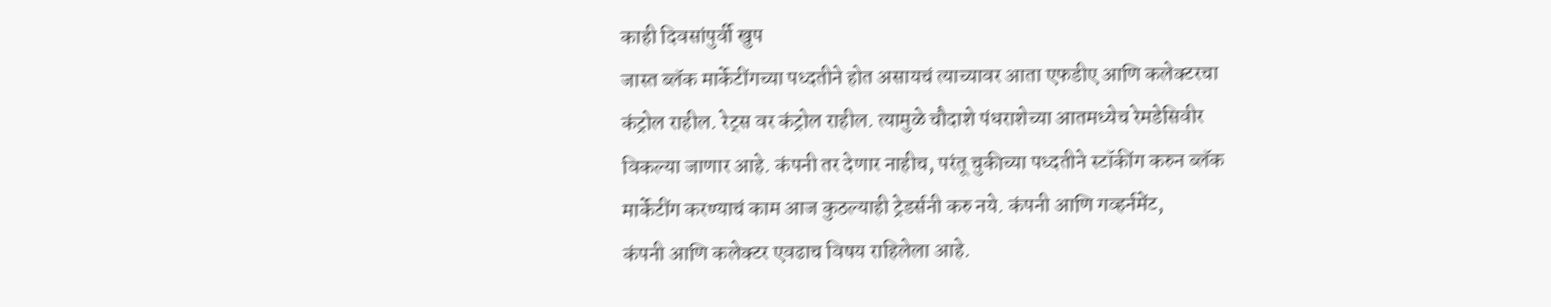काही दिवसांपुर्वी खुप
जास्त ब्लॅक मार्केटींगच्या पध्दतीने होत असायचं त्याच्यावर आता एफडीए आणि कलेक्टरचा
कंट्रोल राहील. रेट्स वर कंट्रोल राहील. त्यामुळे चौदाशे पंधराशेच्या आतमध्येच रेमडेसिवीर
विकल्या जाणार आहे. कंपनी तर देणार नाहीच, परंतू चुकीच्या पध्दतीने स्टॉकींग करुन ब्लॅक
मार्केटींग करण्याचं काम आज कुठल्याही ट्रेडर्सनी करु नये. कंपनी आणि गव्हर्नमेंट,
कंपनी आणि कलेक्टर एवढाच विषय राहिलेला आहे.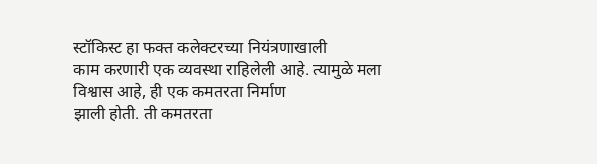स्टॉकिस्ट हा फक्त कलेक्टरच्या नियंत्रणाखाली
काम करणारी एक व्यवस्था राहिलेली आहे. त्यामुळे मला विश्वास आहे, ही एक कमतरता निर्माण
झाली होती. ती कमतरता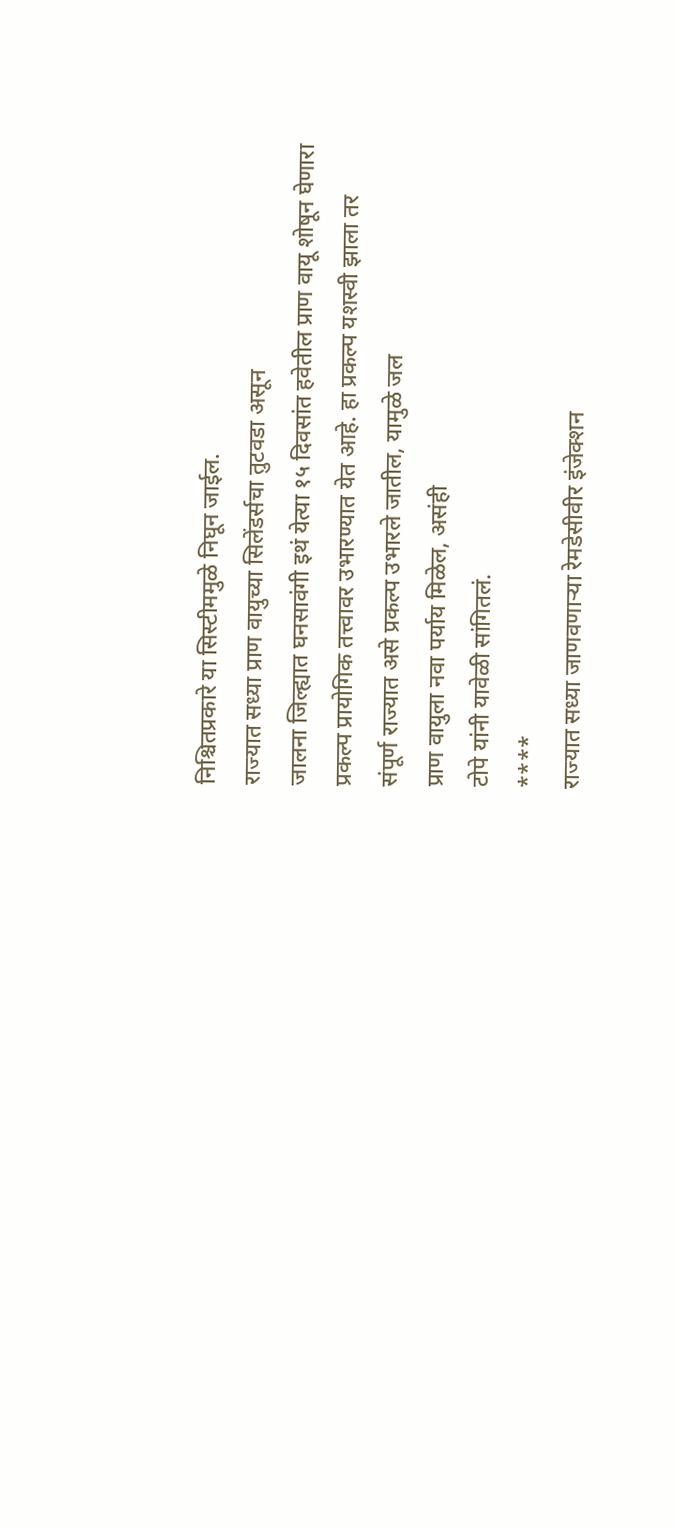निश्चितप्रकारे या सिस्टीममुळे निघून जाईल.
राज्यात सध्या प्राण वायुच्या सिलेंडर्सचा तुटवडा असून
जालना जिल्ह्यात घनसावंगी इथं येत्या १५ दिवसांत हवेतील प्राण वायू शोषून घेणारा
प्रकल्प प्रायोगिक तत्त्वावर उभारण्यात येत आहे. हा प्रकल्प यशस्वी झाला तर
संपूर्ण राज्यात असे प्रकल्प उभारले जातील, यामुळे जल
प्राण वायुला नवा पर्याय मिळेल, असंही
टोपे यांनी यावेळी सांगितलं.
****
राज्यात सध्या जाणवणाऱ्या रेमडेसीवीर इंजेक्शन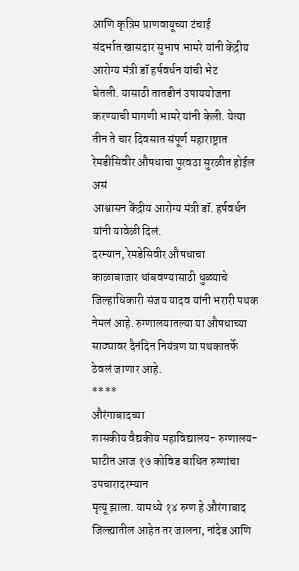आणि कृत्रिम प्राणवायूच्या टंचाई
संदर्भात खासदार सुभाष भामरे यांनी केंद्रीय आरोग्य मंत्री डॉ हर्षवर्धन यांची भेट
घेतली. यासाठी तातडीनं उपाययोजना करण्याची मागणी भामरे यांनी केली. येत्या तीन ते चार दिवसात संपूर्ण महाराष्ट्रात रेमडीसिवीर औषधाचा पुरवठा सुरळीत होईल असं
आश्वासन केंद्रीय आरोग्य मंत्री डॉ. हर्षवर्धन यांनी यावेळी दिलं.
दरम्यान, रेमडेसिवीर औषधाचा
काळाबाजार थांबवण्यासाठी धुळ्याचे जिल्हाधिकारी संजय यादव यांनी भरारी पथक नेमलं आहे. रुग्णालयातल्या या औषधाच्या साठ्यावर दैनंदिन नियंत्रण या पथकातर्फे ठेवलं जाणार आहे.
****
औरंगाबादच्या
शासकीय वैद्यकीय महाविद्यालय- रुग्णालय- घाटीत आज १७ कोविड बाधित रुग्णांचा उपचारादरम्यान
मृत्यू झाला. यामध्ये १४ रुग्ण हे औरंगाबाद जिल्ह्यातील आहेत तर जालना, नांदेड आणि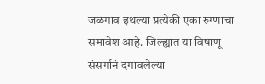जळगाव इथल्या प्रत्येकी एका रुग्णाचा समावेश आहे. जिल्ह्यात या विषाणू संसर्गानं दगावलेल्या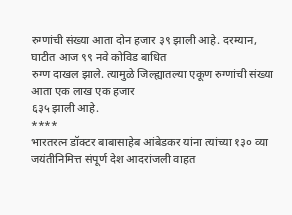रुग्णांची संख्या आता दोन हजार ३९ झाली आहे. दरम्यान, घाटीत आज ९९ नवे कोविड बाधित
रुग्ण दाखल झाले. त्यामुळे जिल्ह्यातल्या एकूण रुग्णांची संख्या आता एक लाख एक हजार
६३५ झाली आहे.
****
भारतरत्न डॉक्टर बाबासाहेब आंबेडकर यांना त्यांच्या १३० व्या
जयंतीनिमित्त संपूर्ण देश आदरांजली वाहत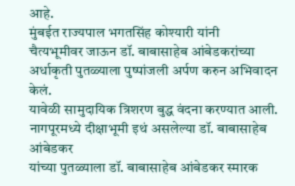आहे.
मुंबईत राज्यपाल भगतसिंह कोश्यारी यांनी
चैत्यभूमीवर जाऊन डॉ. बाबासाहेब आंबेडकरांच्या
अर्धाकृती पुतळ्याला पुष्पांजली अर्पण करुन अभिवादन केलं.
यावेळी सामुदायिक त्रिशरण बुद्ध वंदना करण्यात आली.
नागपूरमध्ये दीक्षाभूमी इथं असलेल्या डॉ. बाबासाहेब आंबेडकर
यांच्या पुतळ्याला डॉ. बाबासाहेब आंबेडकर स्मारक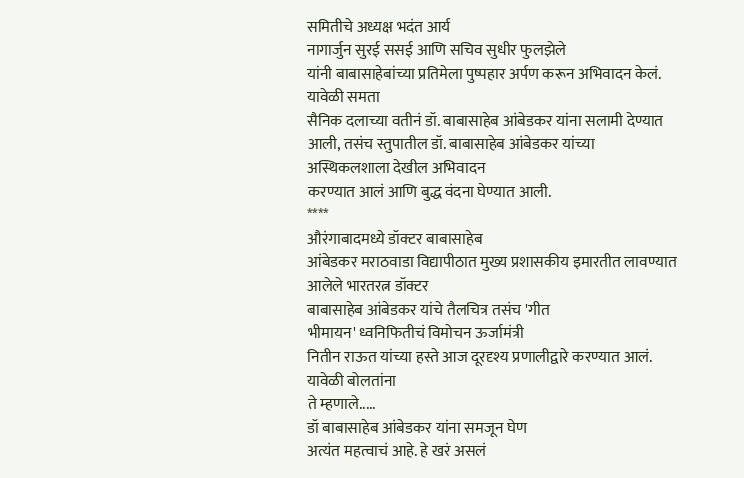समितीचे अध्यक्ष भदंत आर्य
नागार्जुन सुरई ससई आणि सचिव सुधीर फुलझेले
यांनी बाबासाहेबांच्या प्रतिमेला पुष्पहार अर्पण करून अभिवादन केलं. यावेळी समता
सैनिक दलाच्या वतीनं डॉ. बाबासाहेब आंबेडकर यांना सलामी देण्यात आली, तसंच स्तुपातील डॉ. बाबासाहेब आंबेडकर यांच्या अस्थिकलशाला देखील अभिवादन
करण्यात आलं आणि बुद्ध वंदना घेण्यात आली.
****
औरंगाबादमध्ये डॉक्टर बाबासाहेब
आंबेडकर मराठवाडा विद्यापीठात मुख्य प्रशासकीय इमारतीत लावण्यात आलेले भारतरत्न डॉक्टर
बाबासाहेब आंबेडकर यांचे तैलचित्र तसंच 'गीत
भीमायन' ध्वनिफितीचं विमोचन ऊर्जामंत्री
नितीन राऊत यांच्या हस्ते आज दूरदृश्य प्रणालीद्वारे करण्यात आलं. यावेळी बोलतांना
ते म्हणाले.....
डॉ बाबासाहेब आंबेडकर यांना समजून घेण
अत्यंत महत्वाचं आहे. हे खरं असलं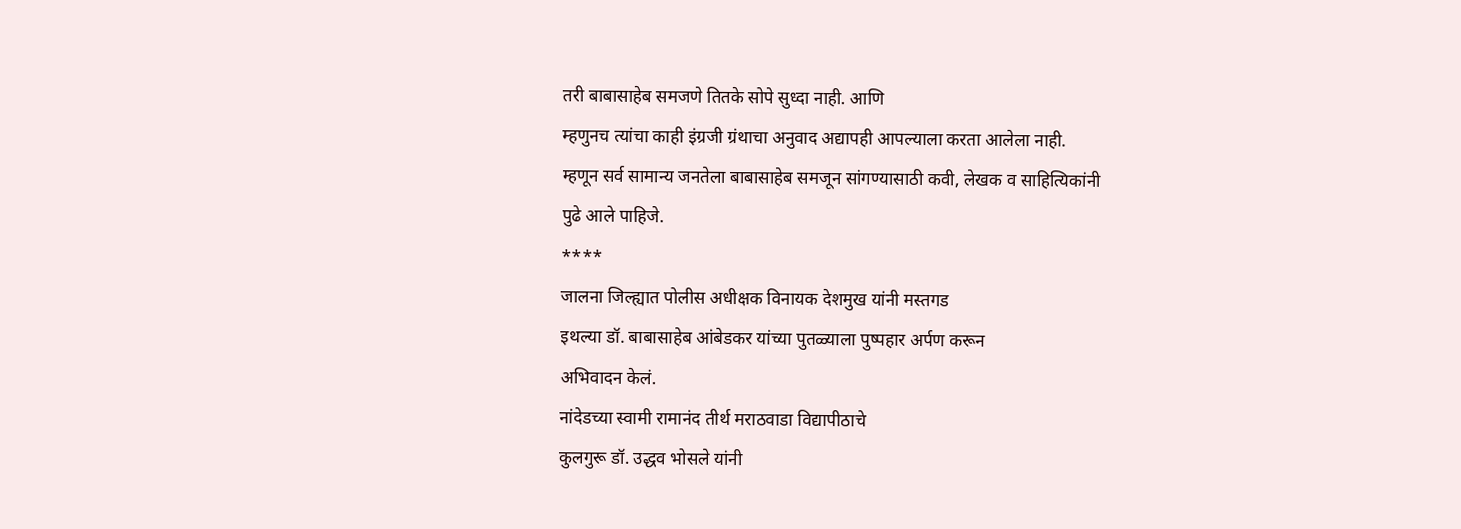तरी बाबासाहेब समजणे तितके सोपे सुध्दा नाही. आणि
म्हणुनच त्यांचा काही इंग्रजी ग्रंथाचा अनुवाद अद्यापही आपल्याला करता आलेला नाही.
म्हणून सर्व सामान्य जनतेला बाबासाहेब समजून सांगण्यासाठी कवी, लेखक व साहित्यिकांनी
पुढे आले पाहिजे.
****
जालना जिल्ह्यात पोलीस अधीक्षक विनायक देशमुख यांनी मस्तगड
इथल्या डॉ. बाबासाहेब आंबेडकर यांच्या पुतळ्याला पुष्पहार अर्पण करून
अभिवादन केलं.
नांदेडच्या स्वामी रामानंद तीर्थ मराठवाडा विद्यापीठाचे
कुलगुरू डॉ. उद्धव भोसले यांनी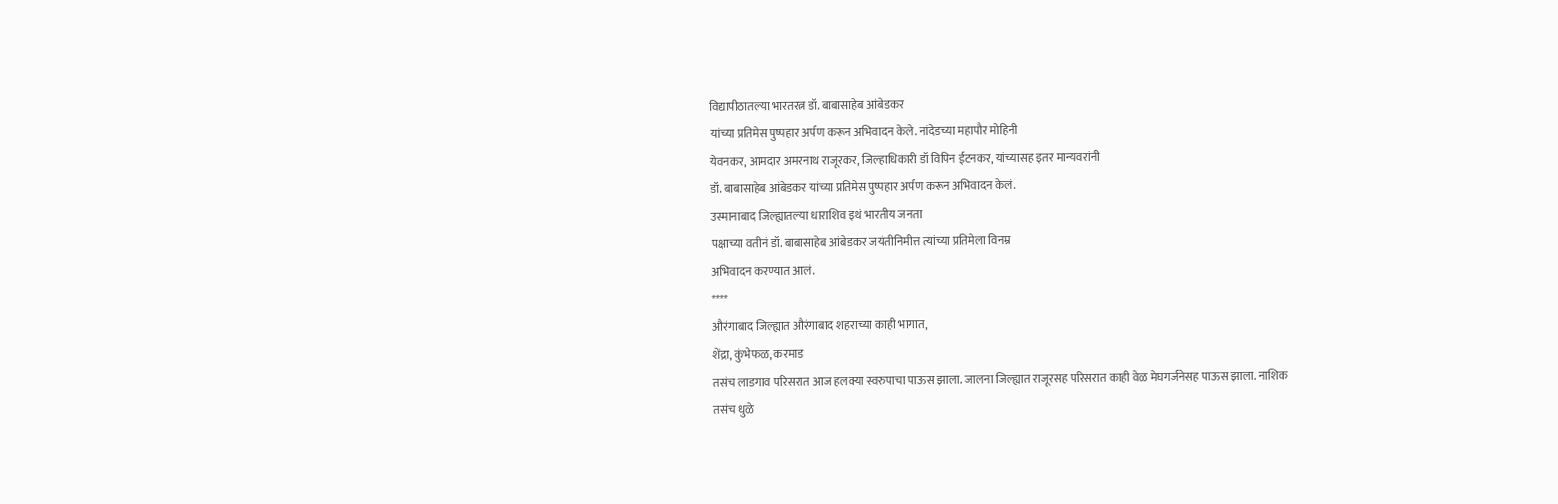विद्यापीठातल्या भारतरत्न डॉ. बाबासाहेब आंबेडकर
यांच्या प्रतिमेस पुष्पहार अर्पण करून अभिवादन केले. नांदेडच्या महापौर मोहिनी
येवनकर, आमदार अमरनाथ राजूरकर, जिल्हाधिकारी डॉ विपिन ईटनकर, यांच्यासह इतर मान्यवरांनी
डॉ. बाबासाहेब आंबेडकर यांच्या प्रतिमेस पुष्पहार अर्पण करून अभिवादन केलं.
उस्मानाबाद जिल्ह्यातल्या धाराशिव इथं भारतीय जनता
पक्षाच्या वतीनं डॉ. बाबासाहेब आंबेडकर जयंतीनिमीत्त त्यांच्या प्रतिमेला विनम्र
अभिवादन करण्यात आलं.
****
औरंगाबाद जिल्ह्यात औरंगाबाद शहराच्या काही भागात,
शेंद्रा, कुंभेफळ, करमाड
तसंच लाडगाव परिसरात आज हलक्या स्वरुपाचा पाऊस झाला. जालना जिल्ह्यात राजूरसह परिसरात काही वेळ मेघगर्जनेसह पाऊस झाला. नाशिक
तसंच धुळे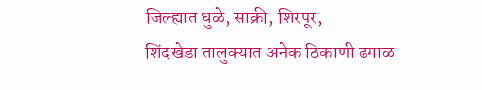जिल्ह्यात धुळे, साक्री, शिरपूर,
शिंदखेडा तालुक्यात अनेक ठिकाणी ढगाळ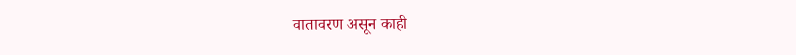वातावरण असून काही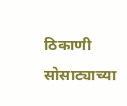ठिकाणी
सोसाट्याच्या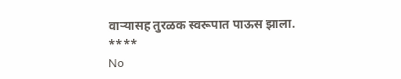वाऱ्यासह तुरळक स्वरूपात पाऊस झाला.
****
No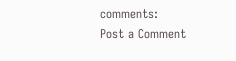comments:
Post a Comment